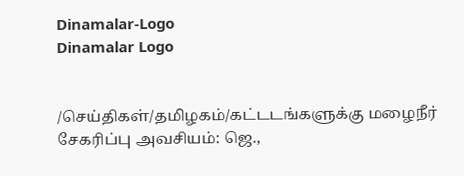Dinamalar-Logo
Dinamalar Logo


/செய்திகள்/தமிழகம்/கட்டடங்களுக்கு மழைநீர் சேகரிப்பு அவசியம்: ஜெ.,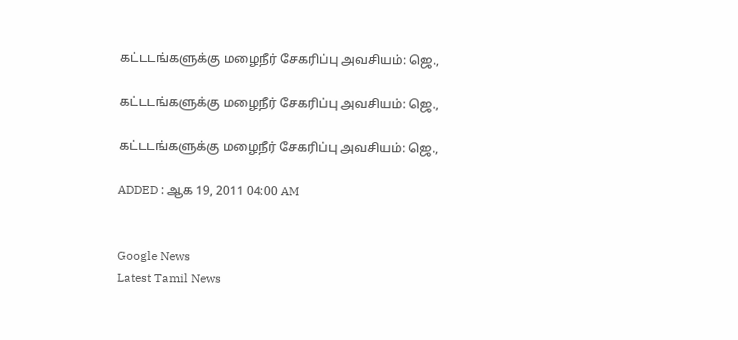கட்டடங்களுக்கு மழைநீர் சேகரிப்பு அவசியம்: ஜெ.,

கட்டடங்களுக்கு மழைநீர் சேகரிப்பு அவசியம்: ஜெ.,

கட்டடங்களுக்கு மழைநீர் சேகரிப்பு அவசியம்: ஜெ.,

ADDED : ஆக 19, 2011 04:00 AM


Google News
Latest Tamil News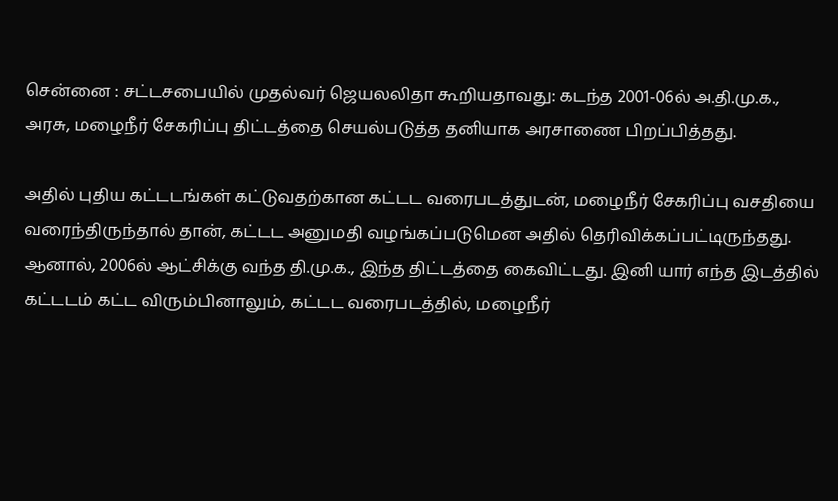சென்னை : சட்டசபையில் முதல்வர் ஜெயலலிதா கூறியதாவது: கடந்த 2001-06ல் அ.தி.மு.க., அரசு, மழைநீர் சேகரிப்பு திட்டத்தை செயல்படுத்த தனியாக அரசாணை பிறப்பித்தது.

அதில் புதிய கட்டடங்கள் கட்டுவதற்கான கட்டட வரைபடத்துடன், மழைநீர் சேகரிப்பு வசதியை வரைந்திருந்தால் தான், கட்டட அனுமதி வழங்கப்படுமென அதில் தெரிவிக்கப்பட்டிருந்தது. ஆனால், 2006ல் ஆட்சிக்கு வந்த தி.மு.க., இந்த திட்டத்தை கைவிட்டது. இனி யார் எந்த இடத்தில் கட்டடம் கட்ட விரும்பினாலும், கட்டட வரைபடத்தில், மழைநீர்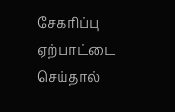சேகரிப்பு ஏற்பாட்டை செய்தால்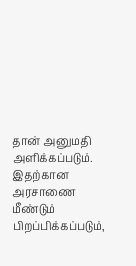தான் அனுமதி அளிக்கப்படும். இதற்கான அரசாணை மீண்டும் பிறப்பிக்கப்படும்,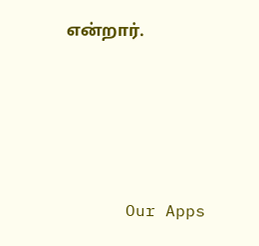என்றார்.







      Our Apps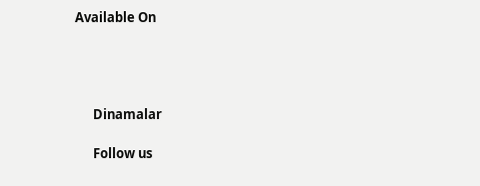Available On




      Dinamalar

      Follow us